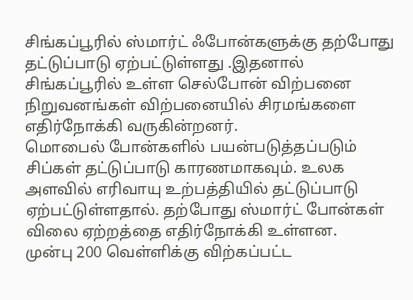சிங்கப்பூரில் ஸ்மார்ட் ஃபோன்களுக்கு தற்போது தட்டுப்பாடு ஏற்பட்டுள்ளது .இதனால் சிங்கப்பூரில் உள்ள செல்போன் விற்பனை நிறுவனங்கள் விற்பனையில் சிரமங்களை எதிர்நோக்கி வருகின்றனர்.
மொபைல் போன்களில் பயன்படுத்தப்படும் சிப்கள் தட்டுப்பாடு காரணமாகவும். உலக அளவில் எரிவாயு உற்பத்தியில் தட்டுப்பாடு ஏற்பட்டுள்ளதால். தற்போது ஸ்மார்ட் போன்கள் விலை ஏற்றத்தை எதிர்நோக்கி உள்ளன.
முன்பு 200 வெள்ளிக்கு விற்கப்பட்ட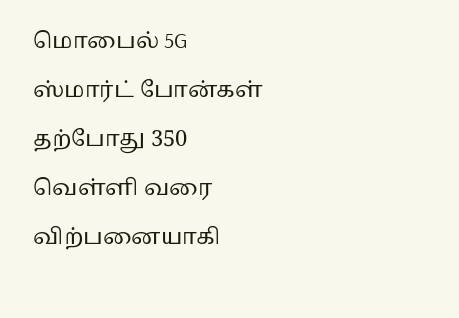மொபைல் 5G ஸ்மார்ட் போன்கள் தற்போது 350 வெள்ளி வரை விற்பனையாகி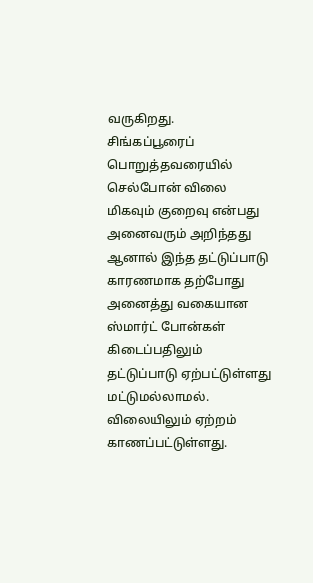வருகிறது.
சிங்கப்பூரைப் பொறுத்தவரையில் செல்போன் விலை மிகவும் குறைவு என்பது அனைவரும் அறிந்தது ஆனால் இந்த தட்டுப்பாடு காரணமாக தற்போது அனைத்து வகையான ஸ்மார்ட் போன்கள் கிடைப்பதிலும் தட்டுப்பாடு ஏற்பட்டுள்ளது மட்டுமல்லாமல். விலையிலும் ஏற்றம் காணப்பட்டுள்ளது.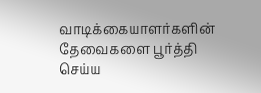வாடிக்கையாளர்களின் தேவைகளை பூர்த்தி செய்ய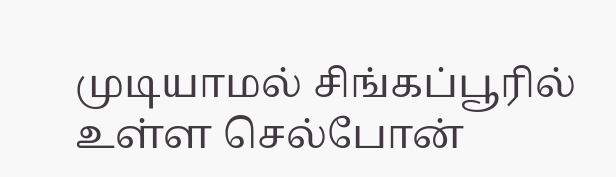முடியாமல் சிங்கப்பூரில் உள்ள செல்போன்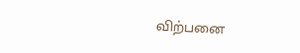விற்பனை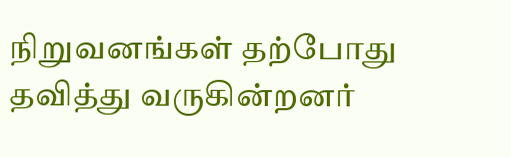நிறுவனங்கள் தற்போது தவித்து வருகின்றனர்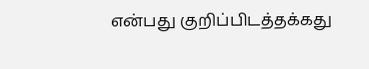என்பது குறிப்பிடத்தக்கது